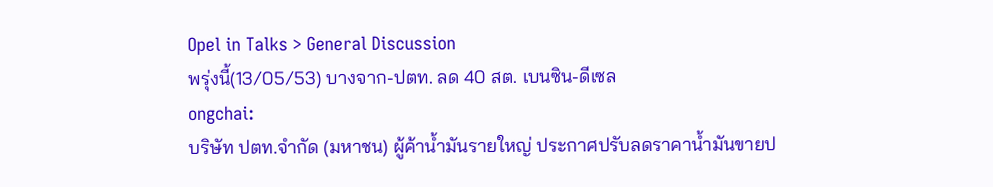Opel in Talks > General Discussion
พรุ่งนี้(13/05/53) บางจาก-ปตท. ลด 40 สต. เบนซิน-ดีเซล
ongchai:
บริษัท ปตท.จำกัด (มหาชน) ผู้ค้าน้ำมันรายใหญ่ ประกาศปรับลดราคาน้ำมันขายป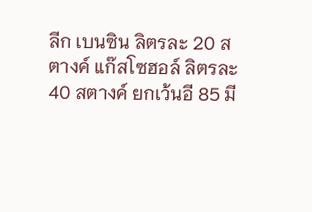ลีก เบนซิน ลิตรละ 20 สตางค์ แก๊สโซฮอล์ ลิตรละ 40 สตางค์ ยกเว้นอี 85 มี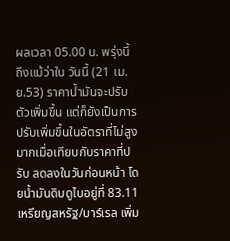ผลเวลา 05.00 น. พรุ่งนี้
ถึงแม้ว่าใน วันนี้ (21 เม.ย.53) ราคาน้ำมันจะปรับตัวเพิ่มขึ้น แต่ก็ยังเป็นการปรับเพิ่มขึ้นในอัตราที่ไม่สูงมากเมื่อเทียบกับราคาที่ปรับ ลดลงในวันก่อนหน้า โดยน้ำมันดิบดูไบอยู่ที่ 83.11 เหรียญสหรัฐ/บาร์เรล เพิ่ม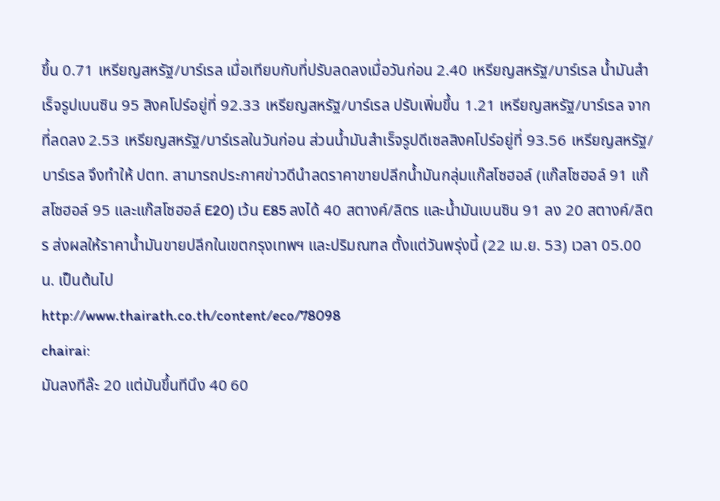ขึ้น 0.71 เหรียญสหรัฐ/บาร์เรล เมื่อเทียบกับที่ปรับลดลงเมื่อวันก่อน 2.40 เหรียญสหรัฐ/บาร์เรล น้ำมันสำเร็จรูปเบนซิน 95 สิงคโปร์อยู่ที่ 92.33 เหรียญสหรัฐ/บาร์เรล ปรับเพิ่มขึ้น 1.21 เหรียญสหรัฐ/บาร์เรล จากที่ลดลง 2.53 เหรียญสหรัฐ/บาร์เรลในวันก่อน ส่วนน้ำมันสำเร็จรูปดีเซลสิงคโปร์อยู่ที่ 93.56 เหรียญสหรัฐ/บาร์เรล จึงทำให้ ปตท. สามารถประกาศข่าวดีนำลดราคาขายปลีกน้ำมันกลุ่มแก๊สโซฮอล์ (แก๊สโซฮอล์ 91 แก๊สโซฮอล์ 95 และแก๊สโซฮอล์ E20) เว้น E85 ลงได้ 40 สตางค์/ลิตร และน้ำมันเบนซิน 91 ลง 20 สตางค์/ลิตร ส่งผลให้ราคาน้ำมันขายปลีกในเขตกรุงเทพฯ และปริมณฑล ตั้งแต่วันพรุ่งนี้ (22 เม.ย. 53) เวลา 05.00 น. เป็นต้นไป
http://www.thairath.co.th/content/eco/78098
chairai:
มันลงทีล๊ะ 20 แต่มันขึ้นทีนึง 40 60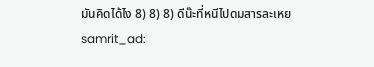มันคิดได้ไง 8) 8) 8) ดีน๊ะที่หนีไปดมสารละเหย
samrit_ad: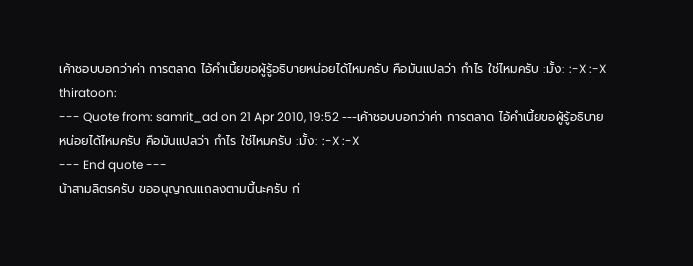เค้าชอบบอกว่าค่า การตลาด ไอ้คำเนี้ยขอผู้รู้อธิบายหน่อยได้ไหมครับ คือมันแปลว่า กำไร ใช่ไหมครับ :มั้ง: :-X :-X
thiratoon:
--- Quote from: samrit_ad on 21 Apr 2010, 19:52 ---เค้าชอบบอกว่าค่า การตลาด ไอ้คำเนี้ยขอผู้รู้อธิบายหน่อยได้ไหมครับ คือมันแปลว่า กำไร ใช่ไหมครับ :มั้ง: :-X :-X
--- End quote ---
น้าสามลิตรครับ ขออนุญาณแถลงตามนี้นะครับ ก่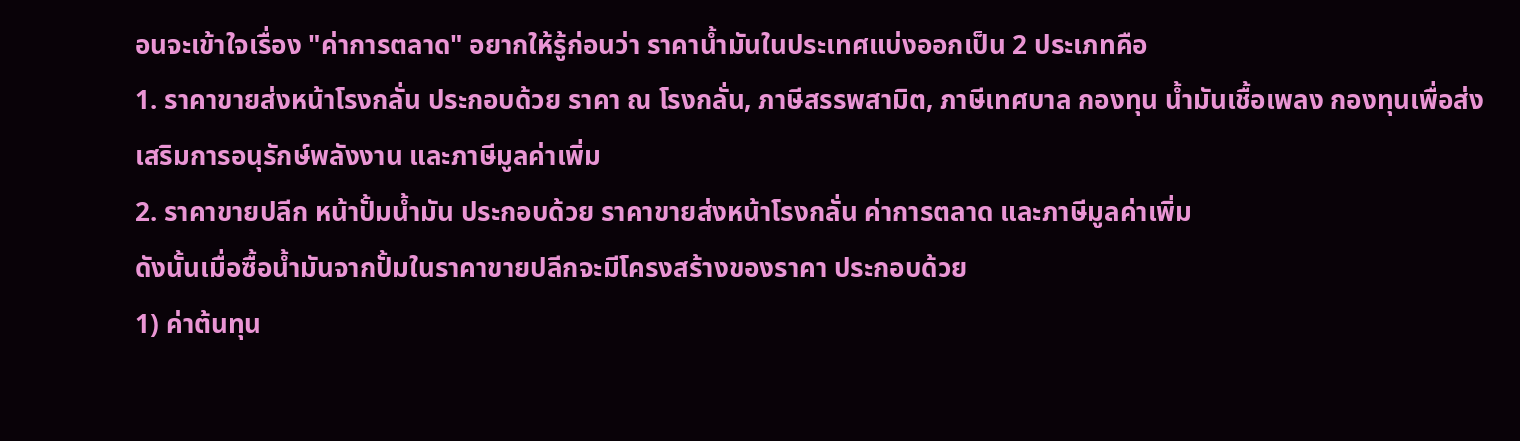อนจะเข้าใจเรื่อง "ค่าการตลาด" อยากให้รู้ก่อนว่า ราคาน้ำมันในประเทศแบ่งออกเป็น 2 ประเภทคือ
1. ราคาขายส่งหน้าโรงกลั่น ประกอบด้วย ราคา ณ โรงกลั่น, ภาษีสรรพสามิต, ภาษีเทศบาล กองทุน น้ำมันเชื้อเพลง กองทุนเพื่อส่งเสริมการอนุรักษ์พลังงาน และภาษีมูลค่าเพิ่ม
2. ราคาขายปลีก หน้าปั้มน้ำมัน ประกอบด้วย ราคาขายส่งหน้าโรงกลั่น ค่าการตลาด และภาษีมูลค่าเพิ่ม
ดังนั้นเมื่อซื้อน้ำมันจากปั้มในราคาขายปลีกจะมีโครงสร้างของราคา ประกอบด้วย
1) ค่าต้นทุน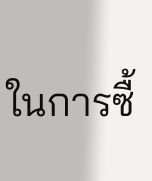ในการซื้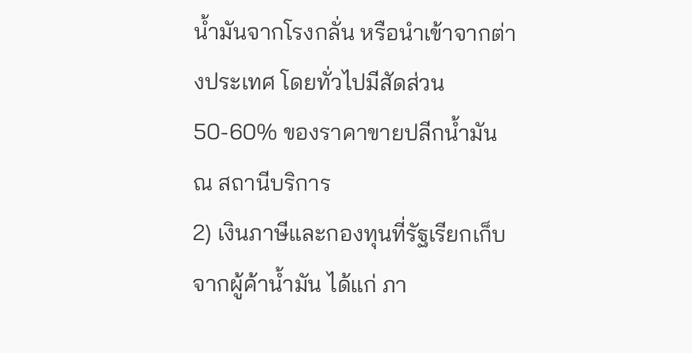น้ำมันจากโรงกลั่น หรือนำเข้าจากต่างประเทศ โดยทั่วไปมีสัดส่วน 50-60% ของราคาขายปลีกน้ำมัน ณ สถานีบริการ
2) เงินภาษีและกองทุนที่รัฐเรียกเก็บจากผู้ค้าน้ำมัน ได้แก่ ภา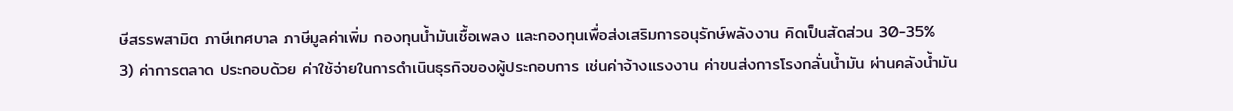ษีสรรพสามิต ภาษีเทศบาล ภาษีมูลค่าเพิ่ม กองทุนน้ำมันเชื้อเพลง และกองทุนเพื่อส่งเสริมการอนุรักษ์พลังงาน คิดเป็นสัดส่วน 30-35%
3) ค่าการตลาด ประกอบด้วย ค่าใช้จ่ายในการดำเนินธุรกิจของผู้ประกอบการ เช่นค่าจ้างแรงงาน ค่าขนส่งการโรงกลั่นน้ำมัน ผ่านคลังน้ำมัน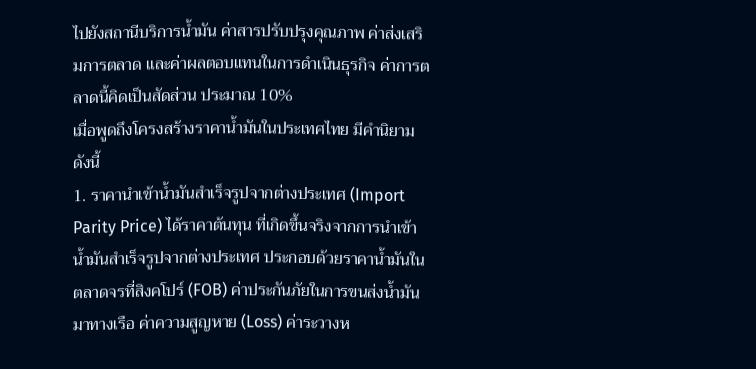ไปยังสถานีบริการน้ำมัน ค่าสารปรับปรุงคุณภาพ ค่าส่งเสริมการตลาด และค่าผลตอบแทนในการดำเนินธุรกิจ ค่าการตลาดนี้คิดเป็นสัดส่วน ประมาณ 10%
เมื่อพูดถึงโครงสร้างราคาน้ำมันในประเทศไทย มีคำนิยาม ดังนี้
1. ราคานำเข้าน้ำมันสำเร็จรูปจากต่างประเทศ (Import Parity Price) ได้ราคาต้นทุน ที่เกิดขึ้นจริงจากการนำเข้าน้ำมันสำเร็จรูปจากต่างประเทศ ประกอบด้วยราคาน้ำมันในตลาดจรที่สิงคโปร์ (FOB) ค่าประกันภัยในการขนส่งน้ำมันมาทางเรือ ค่าความสูญหาย (Loss) ค่าระวางห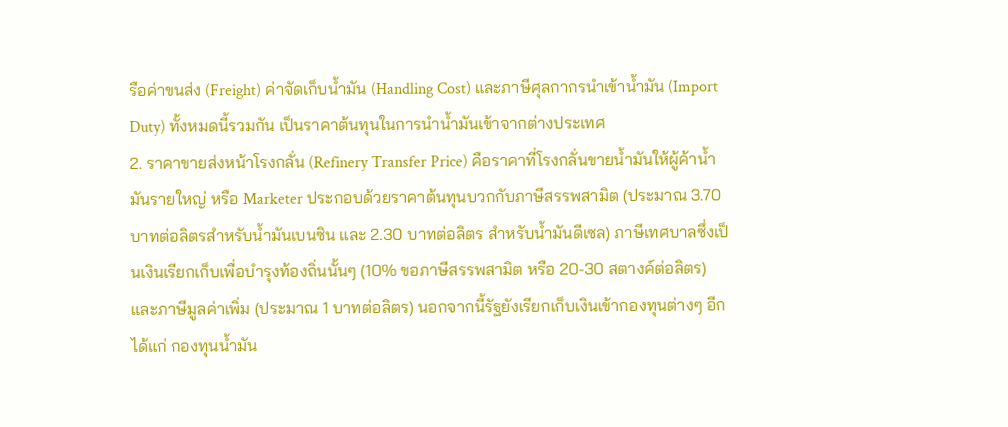รือค่าขนส่ง (Freight) ค่าจัดเก็บน้ำมัน (Handling Cost) และภาษีศุลกากรนำเข้าน้ำมัน (Import Duty) ทั้งหมดนี้รวมกัน เป็นราคาต้นทุนในการนำน้ำมันเข้าจากต่างประเทศ
2. ราคาขายส่งหน้าโรงกลั่น (Refinery Transfer Price) คือราคาที่โรงกลั่นขายน้ำมันให้ผู้ค้าน้ำมันรายใหญ่ หรือ Marketer ประกอบด้วยราคาต้นทุนบวกกับภาษีสรรพสามิต (ประมาณ 3.70 บาทต่อลิตรสำหรับน้ำมันเบนซิน และ 2.30 บาทต่อลิตร สำหรับน้ำมันดีเซล) ภาษีเทศบาลซึ่งเป็นเงินเรียกเก็บเพื่อบำรุงท้องถิ่นนั้นๆ (10% ขอภาษีสรรพสามิต หรือ 20-30 สตางค์ต่อลิตร) และภาษีมูลค่าเพิ่ม (ประมาณ 1 บาทต่อลิตร) นอกจากนี้รัฐยังเรียกเก็บเงินเข้ากองทุนต่างๆ อีก ได้แก่ กองทุนน้ำมัน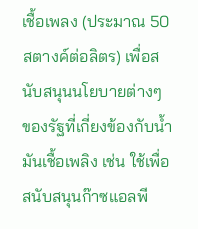เชื้อเพลง (ประมาณ 50 สตางค์ต่อลิตร) เพื่อสนับสนุนนโยบายต่างๆ ของรัฐที่เกี่ยงข้องกับน้ำมันเชื้อเพลิง เช่น ใช้เพื่อสนับสนุนก๊าซแอลพี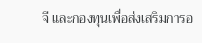จี และกองทุนเพื่อส่งเสริมการอ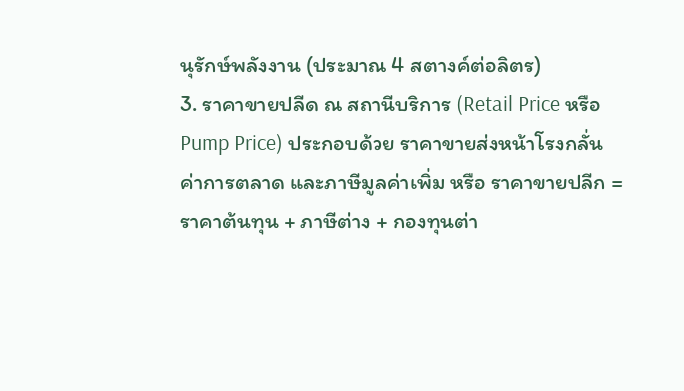นุรักษ์พลังงาน (ประมาณ 4 สตางค์ต่อลิตร)
3. ราคาขายปลีด ณ สถานีบริการ (Retail Price หรือ Pump Price) ประกอบด้วย ราคาขายส่งหน้าโรงกลั่น ค่าการตลาด และภาษีมูลค่าเพิ่ม หรือ ราคาขายปลีก = ราคาต้นทุน + ภาษีต่าง + กองทุนต่า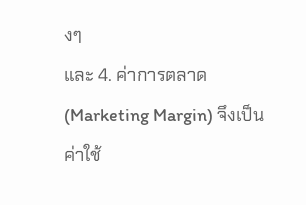งๆ
และ 4. ค่าการตลาด (Marketing Margin) จึงเป็นค่าใช้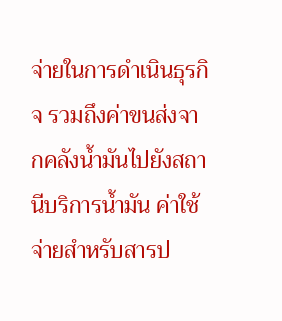จ่ายในการดำเนินธุรกิจ รวมถึงค่าขนส่งจากคลังน้ำมันไปยังสถานีบริการน้ำมัน ค่าใช้จ่ายสำหรับสารป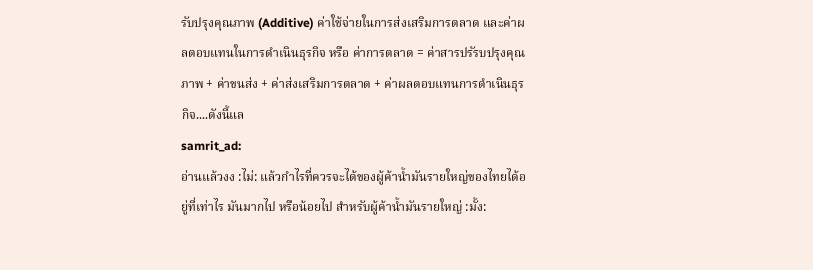รับปรุงคุณภาพ (Additive) ค่าใช้จ่ายในการส่งเสริมการตลาด และค่าผลตอบแทนในการดำเนินธุรกิจ หรือ ค่าการตลาด = ค่าสารปรัรบปรุงคุณภาพ + ค่าขนส่ง + ค่าส่งเสริมการตลาด + ค่าผลตอบแทนการดำเนินธุรกิจ....ดังนี้แล
samrit_ad:
อ่านแล้วงง :ไม่: แล้วกำไรที่ควรจะได้ของผู้ค้าน้ำมันรายใหญ่ของไทยได้อยู่ที่เท่าไร มันมากไป หรือน้อยไป สำหรับผู้ค้าน้ำมันรายใหญ่ :มั้ง: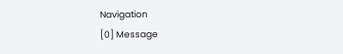Navigation
[0] Message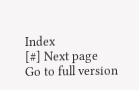Index
[#] Next page
Go to full version